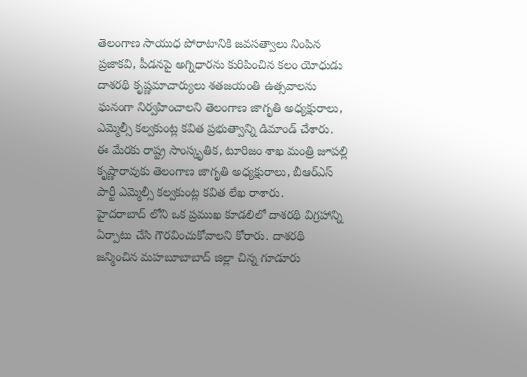తెలంగాణ సాయుధ పోరాటానికి జవసత్వాలు నింపిన ప్రజాకవి, పీడనపై అగ్నిధారను కురిపించిన కలం యోధుడు దాశరథి కృష్ణమాచార్యులు శతజయంతి ఉత్సవాలను ఘనంగా నిర్వహించాలని తెలంగాణ జాగృతి అధ్యక్షురాలు, ఎమ్మెల్సీ కల్వకుంట్ల కవిత ప్రభుత్వాన్ని డిమాండ్ చేశారు.
ఈ మేరకు రాష్ట్ర సాంస్కృతిక, టూరిజం శాఖ మంత్రి జూపల్లి కృష్ణారావుకు తెలంగాణ జాగృతి అధ్యక్షురాలు, బీఆర్ఎస్ పార్టీ ఎమ్మెల్సీ కల్వకుంట్ల కవిత లేఖ రాశారు.
హైదరాబాద్ లోని ఒక ప్రముఖ కూడలిలో దాశరథి విగ్రహాన్ని ఏర్పాటు చేసి గౌరవించుకోవాలని కోరారు. దాశరథి జన్మించిన మహబూబాబాద్ జిల్లా చిన్న గూడూరు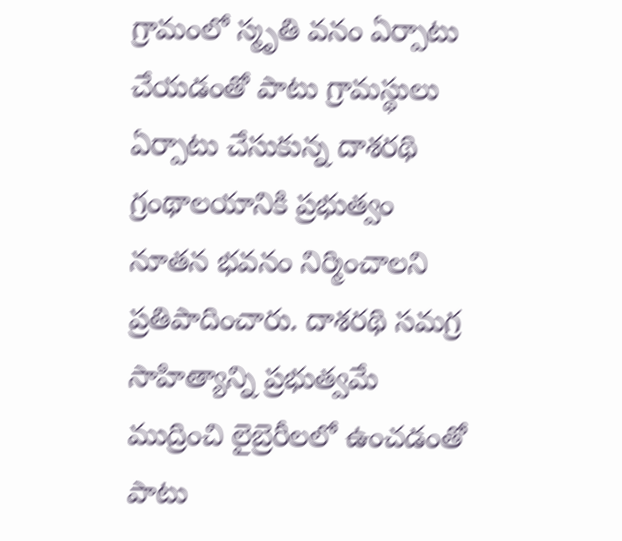గ్రామంలో స్మృతి వనం ఏర్పాటు చేయడంతో పాటు గ్రామస్థులు ఏర్పాటు చేసుకున్న దాశరథి గ్రంథాలయానికి ప్రభుత్వం నూతన భవనం నిర్మించాలని ప్రతిపాదించారు. దాశరథి సమగ్ర సాహిత్యాన్ని ప్రభుత్వమే ముద్రించి లైబ్రెరీలలో ఉంచడంతో పాటు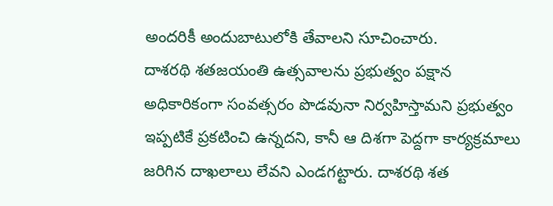అందరికీ అందుబాటులోకి తేవాలని సూచించారు.
దాశరథి శతజయంతి ఉత్సవాలను ప్రభుత్వం పక్షాన అధికారికంగా సంవత్సరం పొడవునా నిర్వహిస్తామని ప్రభుత్వం ఇప్పటికే ప్రకటించి ఉన్నదని, కానీ ఆ దిశగా పెద్దగా కార్యక్రమాలు జరిగిన దాఖలాలు లేవని ఎండగట్టారు. దాశరథి శత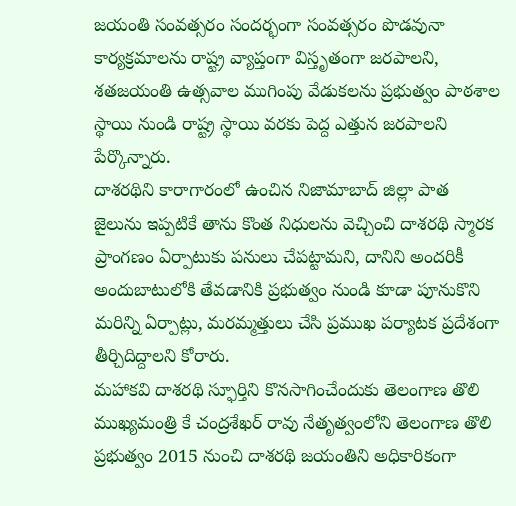జయంతి సంవత్సరం సందర్భంగా సంవత్సరం పొడవునా కార్యక్రమాలను రాష్ట్ర వ్యాప్తంగా విస్తృతంగా జరపాలని, శతజయంతి ఉత్సవాల ముగింపు వేడుకలను ప్రభుత్వం పాఠశాల స్థాయి నుండి రాష్ట్ర స్థాయి వరకు పెద్ద ఎత్తున జరపాలని పేర్కొన్నారు.
దాశరథిని కారాగారంలో ఉంచిన నిజామాబాద్ జిల్లా పాత జైలును ఇప్పటికే తాను కొంత నిధులను వెచ్చించి దాశరథి స్మారక ప్రాంగణం ఏర్పాటుకు పనులు చేపట్టామని, దానిని అందరికీ అందుబాటులోకి తేవడానికి ప్రభుత్వం నుండి కూడా పూనుకొని మరిన్ని ఏర్పాట్లు, మరమ్మత్తులు చేసి ప్రముఖ పర్యాటక ప్రదేశంగా తీర్చిదిద్దాలని కోరారు.
మహాకవి దాశరథి స్ఫూర్తిని కొనసాగించేందుకు తెలంగాణ తొలి ముఖ్యమంత్రి కే చంద్రశేఖర్ రావు నేతృత్వంలోని తెలంగాణ తొలి ప్రభుత్వం 2015 నుంచి దాశరథి జయంతిని అధికారికంగా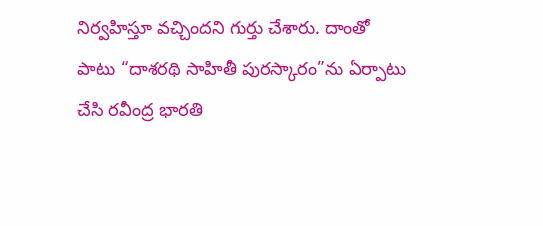నిర్వహిస్తూ వచ్చిందని గుర్తు చేశారు. దాంతో పాటు “దాశరథి సాహితీ పురస్కారం”ను ఏర్పాటు చేసి రవీంద్ర భారతి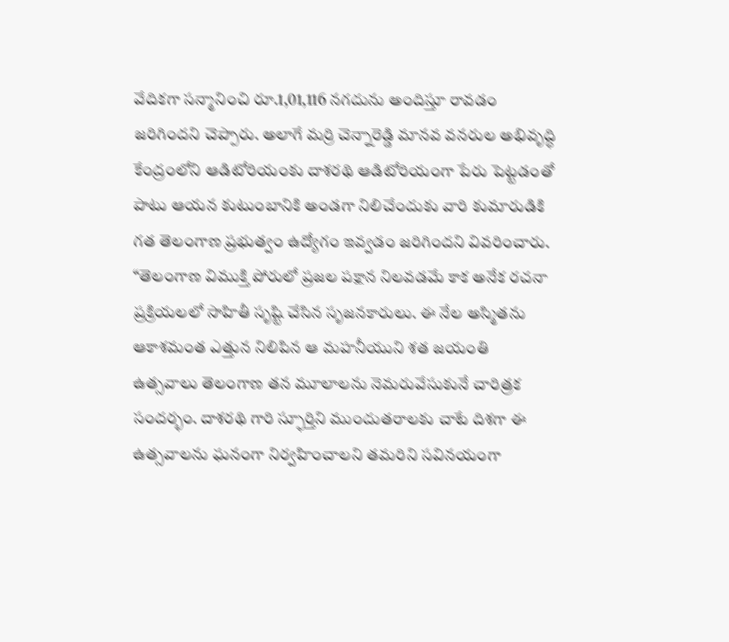వేదికగా సన్మానించి రూ.1,01,116 నగదును అందిస్తూ రావడం జరిగిందని చెప్పారు. అలాగే మర్రి చెన్నారెడ్డి మానవ వనరుల అభివృద్ధి కేంద్రంలోని ఆడిటోరియంకు దాశరథి ఆడిటోరియంగా పేరు పెట్టడంతో పాటు ఆయన కుటుంబానికి అండగా నిలిచేందుకు వారి కుమారుడికి గత తెలంగాణ ప్రభుత్వం ఉద్యోగం ఇవ్వడం జరిగిందని వివరించారు.
“తెలంగాణ విముక్తి పోరులో ప్రజల పక్షాన నిలవడమే కాక అనేక రచనా ప్రక్రియలలో సాహితీ సృష్టి చేసిన సృజనకారులు. ఈ నేల అస్మితను ఆకాశమంత ఎత్తున నిలిపిన ఆ మహనీయుని శత జయంతి ఉత్సవాలు తెలంగాణ తన మూలాలను నెమరువేసుకునే చారిత్రక సందర్భం. దాశరథి గారి స్ఫూర్తిని ముందుతరాలకు చాటే దిశగా ఈ ఉత్సవాలను ఘనంగా నిర్వహించాలని తమరిని సవినయంగా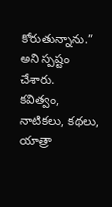కోరుతున్నాను.” అని స్పష్టం చేశారు.
కవిత్వం, నాటికలు, కథలు, యాత్రా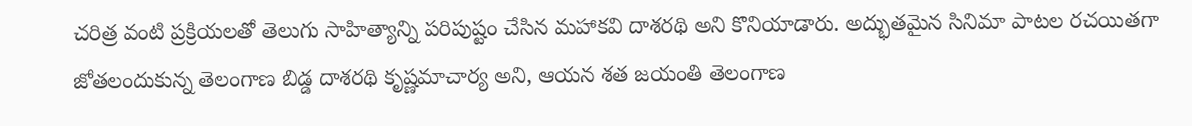చరిత్ర వంటి ప్రక్రియలతో తెలుగు సాహిత్యాన్ని పరిపుష్టం చేసిన మహాకవి దాశరథి అని కొనియాడారు. అద్భుతమైన సినిమా పాటల రచయితగా జోతలందుకున్న తెలంగాణ బిడ్డ దాశరథి కృష్ణమాచార్య అని, ఆయన శత జయంతి తెలంగాణ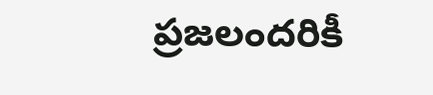ప్రజలందరికీ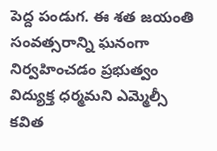పెద్ద పండుగ. ఈ శత జయంతి సంవత్సరాన్ని ఘనంగా నిర్వహించడం ప్రభుత్వం విద్యుక్త ధర్మమని ఎమ్మెల్సీ కవిత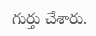గుర్తు చేశారు.